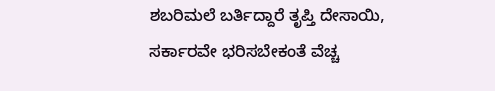ಶಬರಿಮಲೆ ಬರ್ತಿದ್ದಾರೆ ತೃಪ್ತಿ ದೇಸಾಯಿ, ಸರ್ಕಾರವೇ ಭರಿಸಬೇಕಂತೆ ವೆಚ್ಚ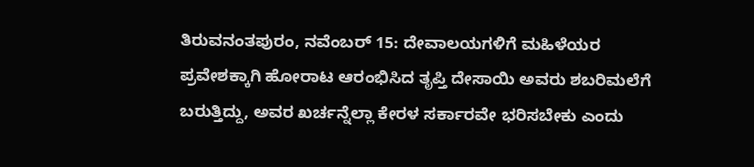ತಿರುವನಂತಪುರಂ, ನವೆಂಬರ್ 15: ದೇವಾಲಯಗಳಿಗೆ ಮಹಿಳೆಯರ ಪ್ರವೇಶಕ್ಕಾಗಿ ಹೋರಾಟ ಆರಂಭಿಸಿದ ತೃಪ್ತಿ ದೇಸಾಯಿ ಅವರು ಶಬರಿಮಲೆಗೆ ಬರುತ್ತಿದ್ದು, ಅವರ ಖರ್ಚನ್ನೆಲ್ಲಾ ಕೇರಳ ಸರ್ಕಾರವೇ ಭರಿಸಬೇಕು ಎಂದು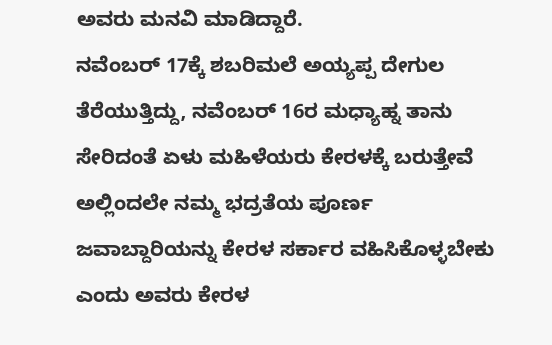ಅವರು ಮನವಿ ಮಾಡಿದ್ದಾರೆ.
ನವೆಂಬರ್ 17ಕ್ಕೆ ಶಬರಿಮಲೆ ಅಯ್ಯಪ್ಪ ದೇಗುಲ ತೆರೆಯುತ್ತಿದ್ದು, ನವೆಂಬರ್ 16ರ ಮಧ್ಯಾಹ್ನ ತಾನು ಸೇರಿದಂತೆ ಏಳು ಮಹಿಳೆಯರು ಕೇರಳಕ್ಕೆ ಬರುತ್ತೇವೆ ಅಲ್ಲಿಂದಲೇ ನಮ್ಮ ಭದ್ರತೆಯ ಪೂರ್ಣ ಜವಾಬ್ದಾರಿಯನ್ನು ಕೇರಳ ಸರ್ಕಾರ ವಹಿಸಿಕೊಳ್ಳಬೇಕು ಎಂದು ಅವರು ಕೇರಳ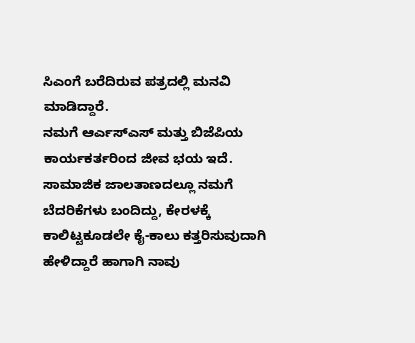ಸಿಎಂಗೆ ಬರೆದಿರುವ ಪತ್ರದಲ್ಲಿ ಮನವಿ ಮಾಡಿದ್ದಾರೆ.
ನಮಗೆ ಆರ್ಎಸ್ಎಸ್ ಮತ್ತು ಬಿಜೆಪಿಯ ಕಾರ್ಯಕರ್ತರಿಂದ ಜೀವ ಭಯ ಇದೆ. ಸಾಮಾಜಿಕ ಜಾಲತಾಣದಲ್ಲೂ ನಮಗೆ ಬೆದರಿಕೆಗಳು ಬಂದಿದ್ದು, ಕೇರಳಕ್ಕೆ ಕಾಲಿಟ್ಟಕೂಡಲೇ ಕೈ-ಕಾಲು ಕತ್ತರಿಸುವುದಾಗಿ ಹೇಳಿದ್ದಾರೆ ಹಾಗಾಗಿ ನಾವು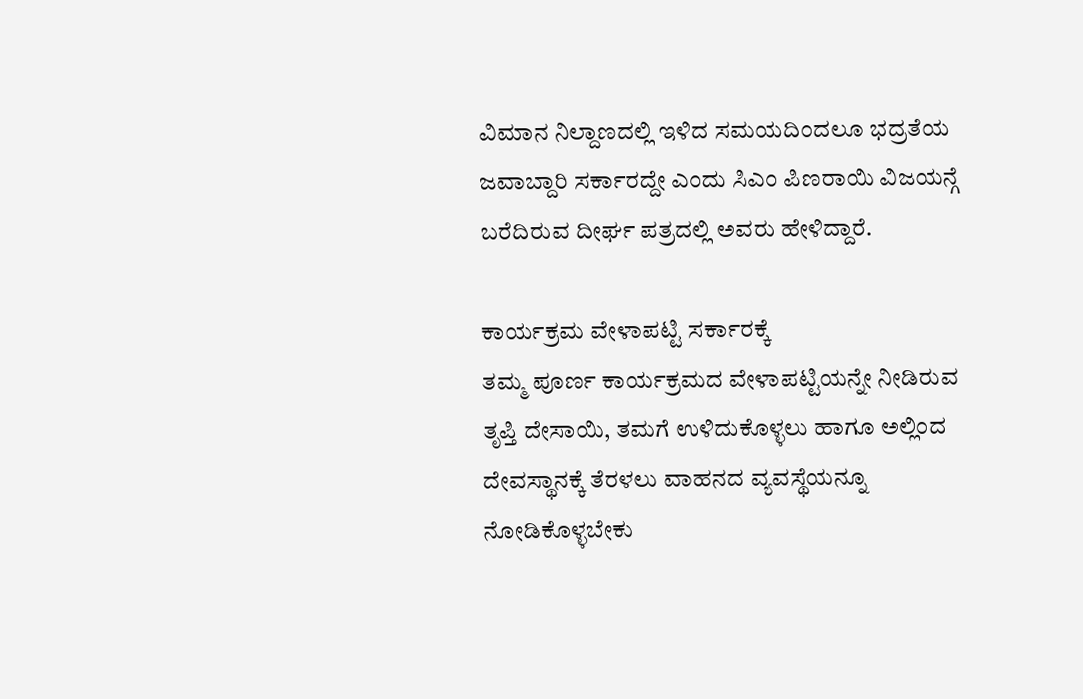ವಿಮಾನ ನಿಲ್ದಾಣದಲ್ಲಿ ಇಳಿದ ಸಮಯದಿಂದಲೂ ಭದ್ರತೆಯ ಜವಾಬ್ದಾರಿ ಸರ್ಕಾರದ್ದೇ ಎಂದು ಸಿಎಂ ಪಿಣರಾಯಿ ವಿಜಯನ್ಗೆ ಬರೆದಿರುವ ದೀರ್ಘ ಪತ್ರದಲ್ಲಿ ಅವರು ಹೇಳಿದ್ದಾರೆ.

ಕಾರ್ಯಕ್ರಮ ವೇಳಾಪಟ್ಟಿ ಸರ್ಕಾರಕ್ಕೆ
ತಮ್ಮ ಪೂರ್ಣ ಕಾರ್ಯಕ್ರಮದ ವೇಳಾಪಟ್ಟಿಯನ್ನೇ ನೀಡಿರುವ ತೃಪ್ತಿ ದೇಸಾಯಿ, ತಮಗೆ ಉಳಿದುಕೊಳ್ಳಲು ಹಾಗೂ ಅಲ್ಲಿಂದ ದೇವಸ್ಥಾನಕ್ಕೆ ತೆರಳಲು ವಾಹನದ ವ್ಯವಸ್ಥೆಯನ್ನೂ ನೋಡಿಕೊಳ್ಳಬೇಕು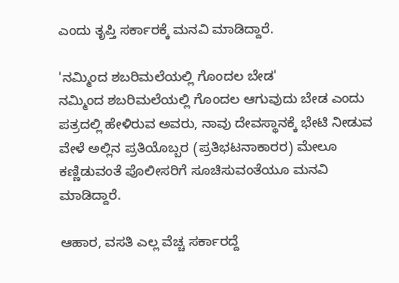ಎಂದು ತೃಪ್ತಿ ಸರ್ಕಾರಕ್ಕೆ ಮನವಿ ಮಾಡಿದ್ದಾರೆ.

'ನಮ್ಮಿಂದ ಶಬರಿಮಲೆಯಲ್ಲಿ ಗೊಂದಲ ಬೇಡ'
ನಮ್ಮಿಂದ ಶಬರಿಮಲೆಯಲ್ಲಿ ಗೊಂದಲ ಆಗುವುದು ಬೇಡ ಎಂದು ಪತ್ರದಲ್ಲಿ ಹೇಳಿರುವ ಅವರು, ನಾವು ದೇವಸ್ಥಾನಕ್ಕೆ ಭೇಟಿ ನೀಡುವ ವೇಳೆ ಅಲ್ಲಿನ ಪ್ರತಿಯೊಬ್ಬರ (ಪ್ರತಿಭಟನಾಕಾರರ) ಮೇಲೂ ಕಣ್ಣಿಡುವಂತೆ ಪೊಲೀಸರಿಗೆ ಸೂಚಿಸುವಂತೆಯೂ ಮನವಿ ಮಾಡಿದ್ದಾರೆ.

ಆಹಾರ, ವಸತಿ ಎಲ್ಲ ವೆಚ್ಚ ಸರ್ಕಾರದ್ದೆ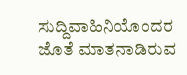ಸುದ್ದಿವಾಹಿನಿಯೊಂದರ ಜೊತೆ ಮಾತನಾಡಿರುವ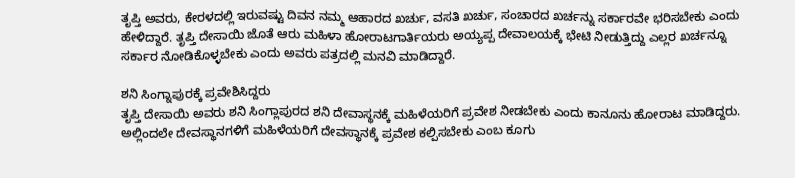ತೃಪ್ತಿ ಅವರು, ಕೇರಳದಲ್ಲಿ ಇರುವಷ್ಟು ದಿವನ ನಮ್ಮ ಆಹಾರದ ಖರ್ಚು, ವಸತಿ ಖರ್ಚು, ಸಂಚಾರದ ಖರ್ಚನ್ನು ಸರ್ಕಾರವೇ ಭರಿಸಬೇಕು ಎಂದು ಹೇಳಿದ್ದಾರೆ. ತೃಪ್ತಿ ದೇಸಾಯಿ ಜೊತೆ ಆರು ಮಹಿಳಾ ಹೋರಾಟಗಾರ್ತಿಯರು ಅಯ್ಯಪ್ಪ ದೇವಾಲಯಕ್ಕೆ ಭೇಟಿ ನೀಡುತ್ತಿದ್ದು ಎಲ್ಲರ ಖರ್ಚನ್ನೂ ಸರ್ಕಾರ ನೋಡಿಕೊಳ್ಳಬೇಕು ಎಂದು ಅವರು ಪತ್ರದಲ್ಲಿ ಮನವಿ ಮಾಡಿದ್ದಾರೆ.

ಶನಿ ಸಿಂಗ್ನಾಪುರಕ್ಕೆ ಪ್ರವೇಶಿಸಿದ್ದರು
ತೃಪ್ತಿ ದೇಸಾಯಿ ಅವರು ಶನಿ ಸಿಂಗ್ಲಾಪುರದ ಶನಿ ದೇವಾಸ್ಥನಕ್ಕೆ ಮಹಿಳೆಯರಿಗೆ ಪ್ರವೇಶ ನೀಡಬೇಕು ಎಂದು ಕಾನೂನು ಹೋರಾಟ ಮಾಡಿದ್ದರು. ಅಲ್ಲಿಂದಲೇ ದೇವಸ್ಥಾನಗಳಿಗೆ ಮಹಿಳೆಯರಿಗೆ ದೇವಸ್ಥಾನಕ್ಕೆ ಪ್ರವೇಶ ಕಲ್ಪಿಸಬೇಕು ಎಂಬ ಕೂಗು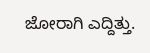ಜೋರಾಗಿ ಎದ್ದಿತ್ತು.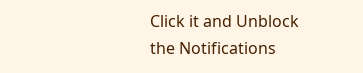Click it and Unblock the Notifications